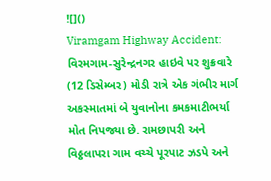![]()
Viramgam Highway Accident: વિરમગામ-સુરેન્દ્રનગર હાઇવે પર શુક્રવારે (12 ડિસેમ્બર) મોડી રાત્રે એક ગંભીર માર્ગ અકસ્માતમાં બે યુવાનોના કમકમાટીભર્યા મોત નિપજ્યા છે. રામછાપરી અને વિઠ્ઠલાપરા ગામ વચ્ચે પૂરપાટ ઝડપે અને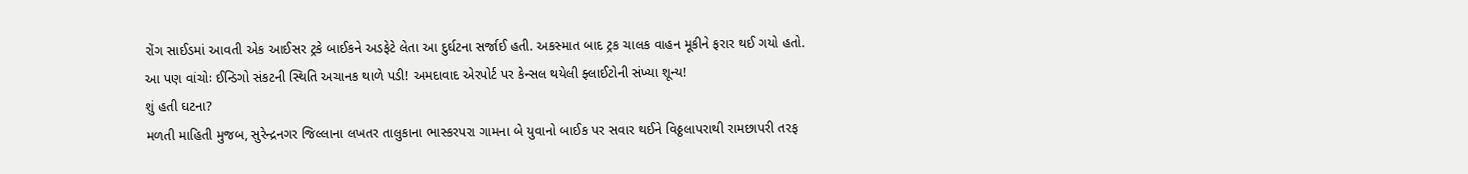રોંગ સાઈડમાં આવતી એક આઈસર ટ્રકે બાઈકને અડફેટે લેતા આ દુર્ઘટના સર્જાઈ હતી. અકસ્માત બાદ ટ્રક ચાલક વાહન મૂકીને ફરાર થઈ ગયો હતો.
આ પણ વાંચોઃ ઈન્ડિગો સંકટની સ્થિતિ અચાનક થાળે પડી! અમદાવાદ એરપોર્ટ પર કેન્સલ થયેલી ફ્લાઈટોની સંખ્યા શૂન્ય!
શું હતી ઘટના?
મળતી માહિતી મુજબ, સુરેન્દ્રનગર જિલ્લાના લખતર તાલુકાના ભાસ્કરપરા ગામના બે યુવાનો બાઈક પર સવાર થઈને વિઠ્ઠલાપરાથી રામછાપરી તરફ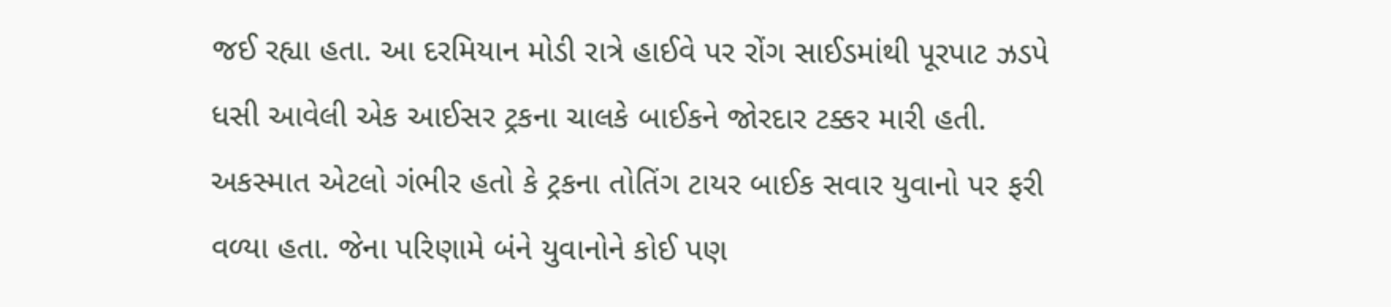જઈ રહ્યા હતા. આ દરમિયાન મોડી રાત્રે હાઈવે પર રોંગ સાઈડમાંથી પૂરપાટ ઝડપે ધસી આવેલી એક આઈસર ટ્રકના ચાલકે બાઈકને જોરદાર ટક્કર મારી હતી. અકસ્માત એટલો ગંભીર હતો કે ટ્રકના તોતિંગ ટાયર બાઈક સવાર યુવાનો પર ફરી વળ્યા હતા. જેના પરિણામે બંને યુવાનોને કોઈ પણ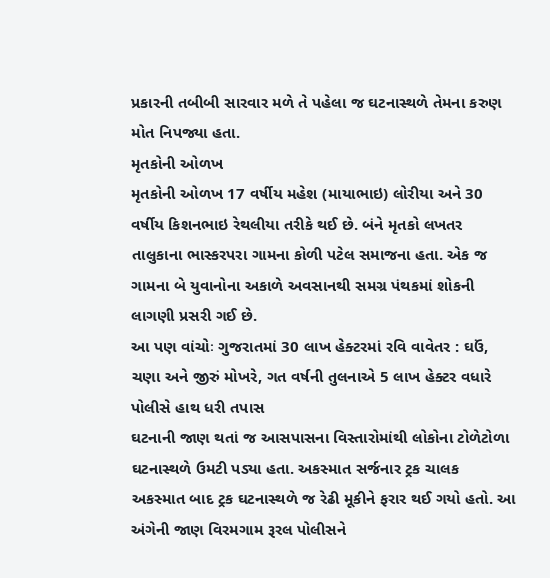પ્રકારની તબીબી સારવાર મળે તે પહેલા જ ઘટનાસ્થળે તેમના કરુણ મોત નિપજ્યા હતા.
મૃતકોની ઓળખ
મૃતકોની ઓળખ 17 વર્ષીય મહેશ (માયાભાઇ) લોરીયા અને 30 વર્ષીય કિશનભાઇ રેથલીયા તરીકે થઈ છે. બંને મૃતકો લખતર તાલુકાના ભાસ્કરપરા ગામના કોળી પટેલ સમાજના હતા. એક જ ગામના બે યુવાનોના અકાળે અવસાનથી સમગ્ર પંથકમાં શોકની લાગણી પ્રસરી ગઈ છે.
આ પણ વાંચોઃ ગુજરાતમાં 30 લાખ હેક્ટરમાં રવિ વાવેતર : ઘઉં, ચણા અને જીરું મોખરે, ગત વર્ષની તુલનાએ 5 લાખ હેક્ટર વધારે
પોલીસે હાથ ધરી તપાસ
ઘટનાની જાણ થતાં જ આસપાસના વિસ્તારોમાંથી લોકોના ટોળેટોળા ઘટનાસ્થળે ઉમટી પડ્યા હતા. અકસ્માત સર્જનાર ટ્રક ચાલક અકસ્માત બાદ ટ્રક ઘટનાસ્થળે જ રેઢી મૂકીને ફરાર થઈ ગયો હતો. આ અંગેની જાણ વિરમગામ રૂરલ પોલીસને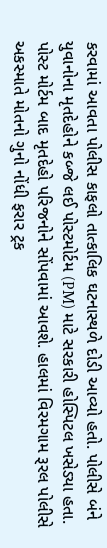કરવામાં આવતા પોલીસ કાફલો તાત્કાલિક ઘટનાસ્થળે દોડી આવ્યો હતો. પોલીસે બંને યુવાનોના મૃતદેહોને કબ્જે લઈ પોસ્ટમોર્ટમ (PM) માટે સરકારી હોસ્પિટલ ખસેડ્યા હતા. પોસ્ટ મોર્ટમ બાદ મૃતદેહો પરિજનોને સોંપવામાં આવશે. હાલમાં વિરમગામ રૂરલ પોલીસે અકસ્માતે મોતનો ગુનો નોંધી ફરાર ટ્રક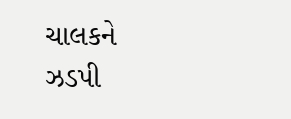ચાલકને ઝડપી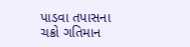પાડવા તપાસના ચક્રો ગતિમાન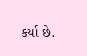કર્યા છે.